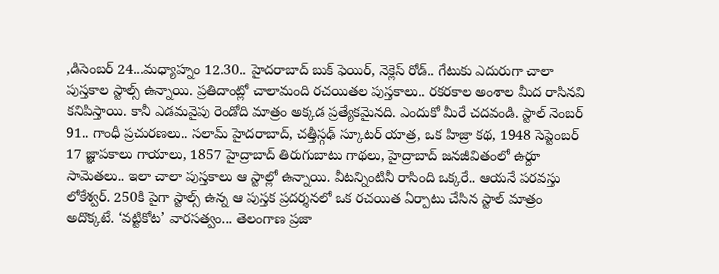,డిసెంబర్ 24...మధ్యాహ్నం 12.30.. హైదరాబాద్ బుక్ ఫెయిర్, నెక్లెస్ రోడ్.. గేటుకు ఎదురుగా చాలా పుస్తకాల స్టాల్స్ ఉన్నాయి. ప్రతిదాంట్లో చాలామంది రచయితల పుస్తకాలు.. రకరకాల అంశాల మీద రాసినవి కనిపిస్తాయి. కానీ ఎడమవైపు రెండోది మాత్రం అక్కడ ప్రత్యేకమైనది. ఎందుకో మీరే చదవండి. స్టాల్ నెంబర్ 91.. గాంధీ ప్రచురణలు.. సలామ్ హైదరాబాద్, చత్తీస్గఢ్ స్కూటర్ యాత్ర, ఒక హిజ్రా కథ, 1948 సెప్టెంబర్ 17 జ్ఞాపకాలు గాయాలు, 1857 హైద్రాబాద్ తిరుగుబాటు గాథలు, హైద్రాబాద్ జనజీవితంలో ఉర్దూ సామెతలు.. ఇలా చాలా పుస్తకాలు ఆ స్టాల్లో ఉన్నాయి. వీటన్నింటినీ రాసింది ఒక్కరే.. ఆయనే పరవస్తు లోకేశ్వర్. 250కి పైగా స్టాల్స్ ఉన్న ఆ పుస్తక ప్రదర్శనలో ఒక రచయిత ఏర్పాటు చేసిన స్టాల్ మాత్రం అదొక్కటే. ‘వట్టికోట’ వారసత్వం... తెలంగాణ ప్రజా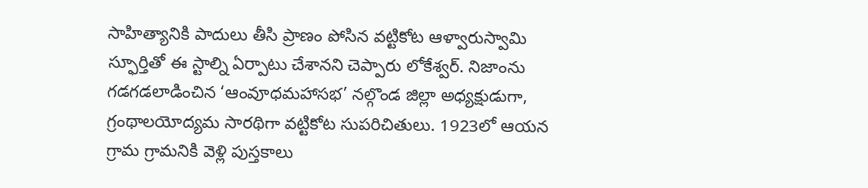సాహిత్యానికి పాదులు తీసి ప్రాణం పోసిన వట్టికోట ఆళ్వారుస్వామి స్ఫూర్తితో ఈ స్టాల్ని ఏర్పాటు చేశానని చెప్పారు లోకేశ్వర్. నిజాంను గడగడలాడించిన ‘ఆంవూధమహాసభ’ నల్గొండ జిల్లా అధ్యక్షుడుగా, గ్రంథాలయోద్యమ సారథిగా వట్టికోట సుపరిచితులు. 1923లో ఆయన గ్రామ గ్రామనికి వెళ్లి పుస్తకాలు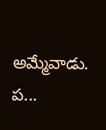అమ్మేవాడు. ప...